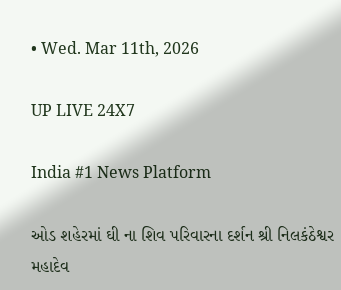• Wed. Mar 11th, 2026

UP LIVE 24X7

India #1 News Platform

ઓડ શહેરમાં ઘી ના શિવ પરિવારના દર્શન શ્રી નિલકંઠેશ્વર મહાદેવ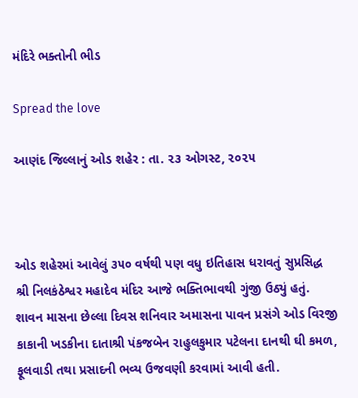મંદિરે ભક્તોની ભીડ

Spread the love

આણંદ જિલ્લાનું ઓડ શહેર : તા. ૨૩ ઓગસ્ટ, ૨૦૨૫



ઓડ શહેરમાં આવેલું ૩૫૦ વર્ષથી પણ વધુ ઇતિહાસ ધરાવતું સુપ્રસિદ્ધ શ્રી નિલકંઠેશ્વર મહાદેવ મંદિર આજે ભક્તિભાવથી ગુંજી ઉઠ્યું હતું. શાવન માસના છેલ્લા દિવસ શનિવાર અમાસના પાવન પ્રસંગે ઓડ વિરજી કાકાની ખડકીના દાતાશ્રી પંકજબેન રાહુલકુમાર પટેલના દાનથી ઘી કમળ, ફૂલવાડી તથા પ્રસાદની ભવ્ય ઉજવણી કરવામાં આવી હતી.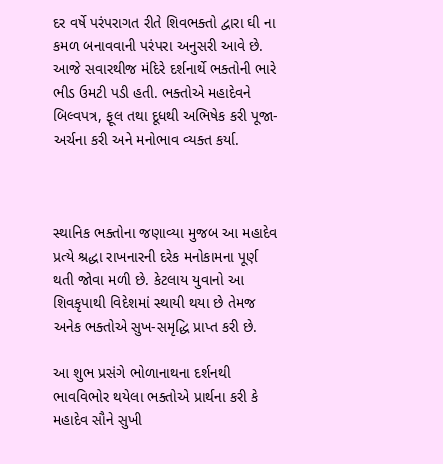દર વર્ષે પરંપરાગત રીતે શિવભક્તો દ્વારા ઘી ના કમળ બનાવવાની પરંપરા અનુસરી આવે છે. આજે સવારથીજ મંદિરે દર્શનાર્થે ભક્તોની ભારે ભીડ ઉમટી પડી હતી. ભક્તોએ મહાદેવને બિલ્વપત્ર, ફૂલ તથા દૂધથી અભિષેક કરી પૂજા-અર્ચના કરી અને મનોભાવ વ્યક્ત કર્યા.



સ્થાનિક ભક્તોના જણાવ્યા મુજબ આ મહાદેવ પ્રત્યે શ્રદ્ધા રાખનારની દરેક મનોકામના પૂર્ણ થતી જોવા મળી છે. કેટલાય યુવાનો આ શિવકૃપાથી વિદેશમાં સ્થાયી થયા છે તેમજ અનેક ભક્તોએ સુખ-સમૃદ્ધિ પ્રાપ્ત કરી છે.

આ શુભ પ્રસંગે ભોળાનાથના દર્શનથી ભાવવિભોર થયેલા ભક્તોએ પ્રાર્થના કરી કે મહાદેવ સૌને સુખી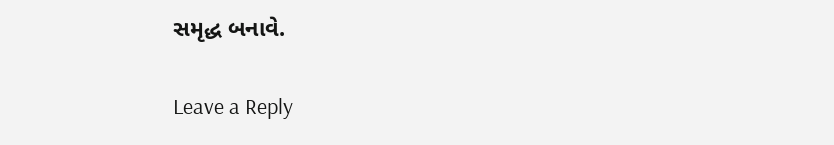સમૃદ્ધ બનાવે.

Leave a Reply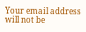Your email address will not be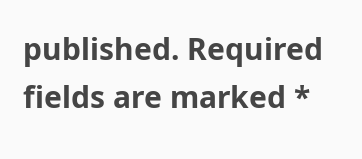published. Required fields are marked *